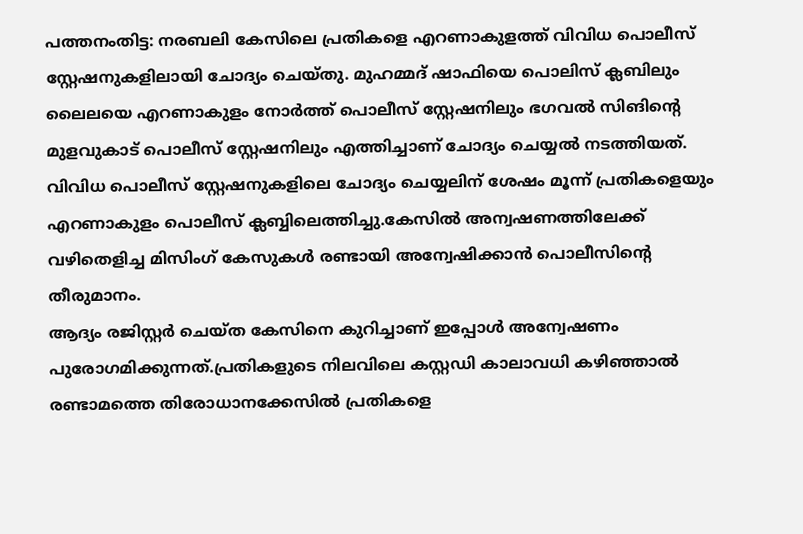പത്തനംതിട്ട: നരബലി കേസിലെ പ്രതികളെ എറണാകുളത്ത് വിവിധ പൊലീസ് സ്റ്റേഷനുകളിലായി ചോദ്യം ചെയ്തു. മുഹമ്മദ് ഷാഫിയെ പൊലിസ് ക്ലബിലും ലൈലയെ എറണാകുളം നോർത്ത് പൊലീസ് സ്റ്റേഷനിലും ഭഗവൽ സിങിന്റെ മുളവുകാട് പൊലീസ് സ്റ്റേഷനിലും എത്തിച്ചാണ് ചോദ്യം ചെയ്യൽ നടത്തിയത്.
വിവിധ പൊലീസ് സ്റ്റേഷനുകളിലെ ചോദ്യം ചെയ്യലിന് ശേഷം മൂന്ന് പ്രതികളെയും എറണാകുളം പൊലീസ് ക്ലബ്ബിലെത്തിച്ചു.കേസിൽ അന്വഷണത്തിലേക്ക് വഴിതെളിച്ച മിസിംഗ് കേസുകൾ രണ്ടായി അന്വേഷിക്കാൻ പൊലീസിന്റെ തീരുമാനം.
ആദ്യം രജിസ്റ്റർ ചെയ്ത കേസിനെ കുറിച്ചാണ് ഇപ്പോൾ അന്വേഷണം പുരോഗമിക്കുന്നത്.പ്രതികളുടെ നിലവിലെ കസ്റ്റഡി കാലാവധി കഴിഞ്ഞാൽ രണ്ടാമത്തെ തിരോധാനക്കേസിൽ പ്രതികളെ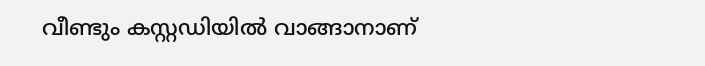വീണ്ടും കസ്റ്റഡിയിൽ വാങ്ങാനാണ്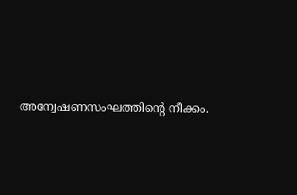അന്വേഷണസംഘത്തിന്റെ നീക്കം.